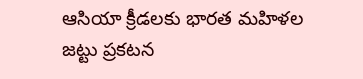ఆసియా క్రీడలకు భారత మహిళల జట్టు ప్రకటన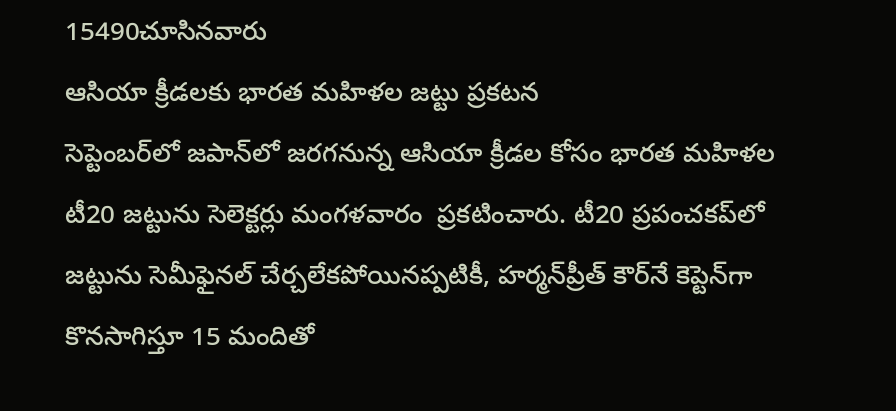15490చూసినవారు
ఆసియా క్రీడలకు భారత మహిళల జట్టు ప్రకటన
సెప్టెంబర్‌లో జపాన్‌లో జరగనున్న ఆసియా క్రీడల కోసం భారత మహిళల టీ20 జట్టును సెలెక్టర్లు మంగళవారం  ప్రకటించారు. టీ20 ప్రపంచకప్‌లో జట్టును సెమీఫైనల్ చేర్చలేకపోయినప్పటికీ, హర్మన్‌ప్రీత్ కౌర్‌నే కెప్టెన్‌గా కొనసాగిస్తూ 15 మందితో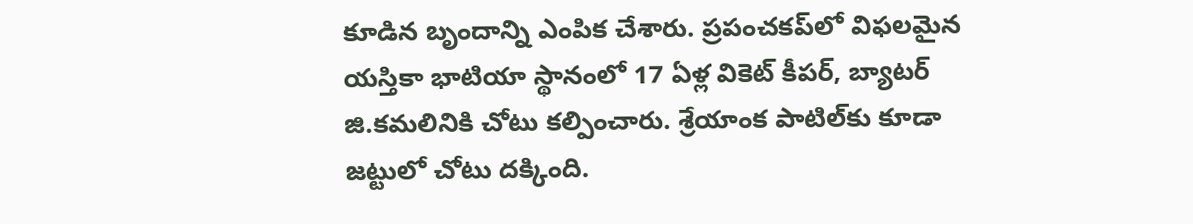కూడిన బృందాన్ని ఎంపిక చేశారు. ప్రపంచకప్‌లో విఫలమైన యస్తికా భాటియా స్థానంలో 17 ఏళ్ల వికెట్ కీపర్, బ్యాటర్ జి.కమలినికి చోటు కల్పించారు. శ్రేయాంక పాటిల్‌కు కూడా జట్టులో చోటు దక్కింది.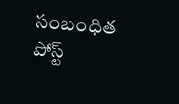సంబంధిత పోస్ట్